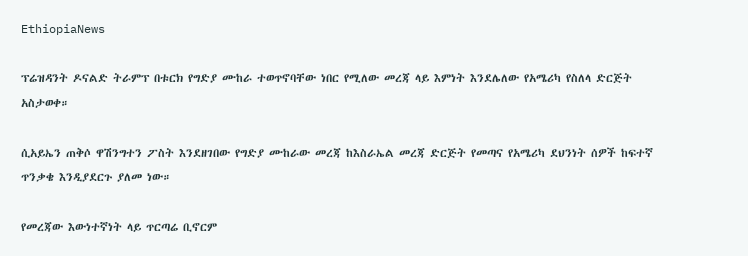EthiopiaNews

ፕሬዝዳንት ዶናልድ ትራምፕ በቱርክ የግድያ ሙከራ ተወጥኖባቸው ነበር የሚለው መረጃ ላይ እምነት እንደሌለው የአሜሪካ የስለላ ድርጅት አስታወቀ።

ሲአይኤን ጠቅሶ ዋሽንግተን ፖስት እንደዘገበው የግድያ ሙከራው መረጃ ከእስራኤል መረጃ ድርጅት የመጣና የአሜሪካ ደህንነት ሰዎች ከፍተኛ ጥንቃቄ እንዲያደርጉ ያለመ ነው።

የመረጃው እውነተኛነት ላይ ጥርጣሬ ቢኖርም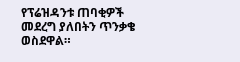የፕሬዝዳንቱ ጠባቂዎች መደረግ ያለበትን ጥንቃቄ ወስደዋል።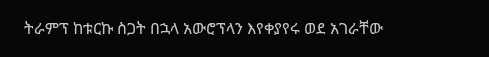ትራምፕ ከቱርኩ ስጋት በኋላ አውሮፕላን እየቀያየሩ ወደ አገራቸው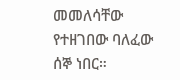መመለሳቸው የተዘገበው ባለፈው ሰኞ ነበር።